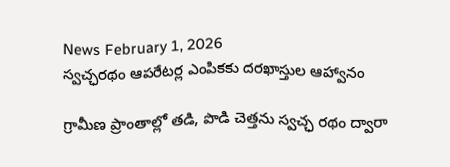News February 1, 2026
స్వచ్ఛరథం ఆపరేటర్ల ఎంపికకు దరఖాస్తుల ఆహ్వానం

గ్రామీణ ప్రాంతాల్లో తడి, పొడి చెత్తను స్వచ్ఛ రథం ద్వారా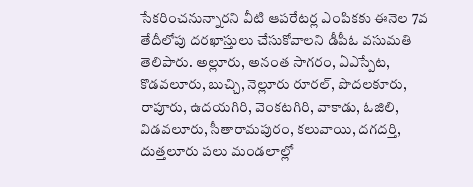సేకరించనున్నారని వీటి ఆపరేటర్ల ఎంపికకు ఈనెల 7వ తేదీలోపు దరఖాస్తులు చేసుకోవాలని డీపీఓ వసుమతి తెలిపారు. అల్లూరు, అనంత సాగరం, ఏఎస్పేట, కొడవలూరు, బుచ్చి, నెల్లూరు రూరల్, పొదలకూరు, రాపూరు, ఉదయగిరి, వెంకటగిరి, వాకాడు, ఓజిలి, విడవలూరు, సీతారామపురం, కలువాయి, దగదర్తి, దుత్తలూరు పలు మండలాల్లో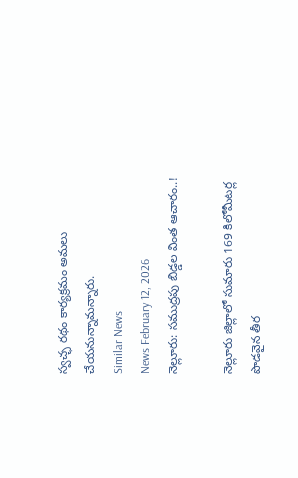స్వచ్ఛ రథం కార్యక్రమం అమలు చేయనున్నామన్నారు.
Similar News
News February 12, 2026
నెల్లూరు: సముద్రపు బిడ్డల వింత ఆచారం..!

నెల్లూరు జిల్లాలో సుమారు 169 కిలోమీటర్ల పొడవైన తీర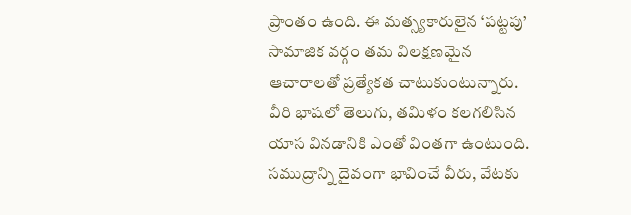ప్రాంతం ఉంది. ఈ మత్స్యకారులైన ‘పట్టపు’ సామాజిక వర్గం తమ విలక్షణమైన ఆచారాలతో ప్రత్యేకత చాటుకుంటున్నారు. వీరి భాషలో తెలుగు, తమిళం కలగలిసిన యాస వినడానికి ఎంతో వింతగా ఉంటుంది. సముద్రాన్ని దైవంగా భావించే వీరు, వేటకు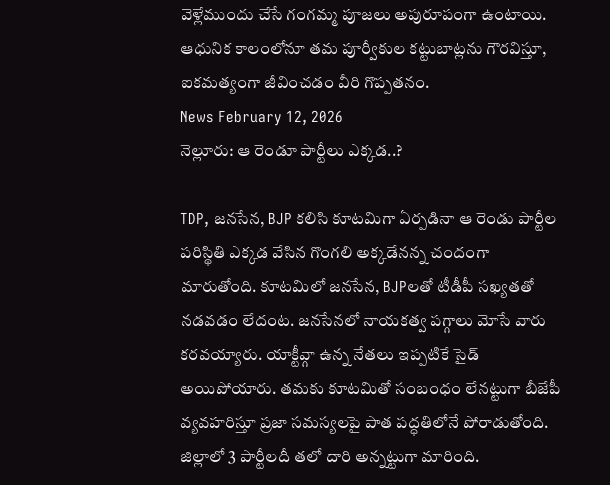వెళ్లేముందు చేసే గంగమ్మ పూజలు అపురూపంగా ఉంటాయి. ఆధునిక కాలంలోనూ తమ పూర్వీకుల కట్టుబాట్లను గౌరవిస్తూ, ఐకమత్యంగా జీవించడం వీరి గొప్పతనం.
News February 12, 2026
నెల్లూరు: ఆ రెండూ పార్టీలు ఎక్కడ..?

TDP, జనసేన, BJP కలిసి కూటమిగా ఏర్పడినా ఆ రెండు పార్టీల పరిస్థితి ఎక్కడ వేసిన గొంగలి అక్కడేనన్న చందంగా మారుతోంది. కూటమిలో జనసేన, BJPలతో టీడీపీ సఖ్యతతో నడవడం లేదంట. జనసేనలో నాయకత్వ పగ్గాలు మోసే వారు కరవయ్యారు. యాక్టీవ్గా ఉన్న నేతలు ఇప్పటికే సైడ్ అయిపోయారు. తమకు కూటమితో సంబంధం లేనట్టుగా బీజేపీ వ్యవహరిస్తూ ప్రజా సమస్యలపై పాత పద్ధతిలోనే పోరాడుతోంది. జిల్లాలో 3 పార్టీలదీ తలో దారి అన్నట్టుగా మారింది.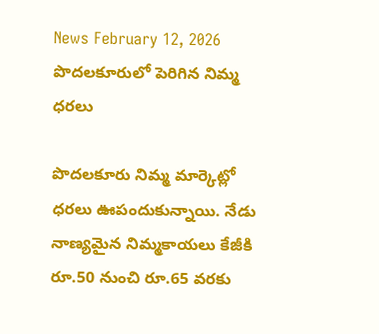News February 12, 2026
పొదలకూరులో పెరిగిన నిమ్మ ధరలు

పొదలకూరు నిమ్మ మార్కెట్లో ధరలు ఊపందుకున్నాయి. నేడు నాణ్యమైన నిమ్మకాయలు కేజీకి రూ.50 నుంచి రూ.65 వరకు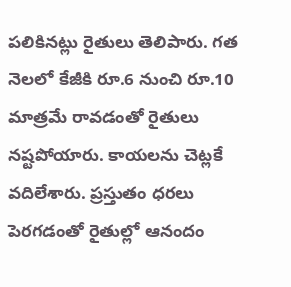పలికినట్లు రైతులు తెలిపారు. గత నెలలో కేజీకి రూ.6 నుంచి రూ.10 మాత్రమే రావడంతో రైతులు నష్టపోయారు. కాయలను చెట్లకే వదిలేశారు. ప్రస్తుతం ధరలు పెరగడంతో రైతుల్లో ఆనందం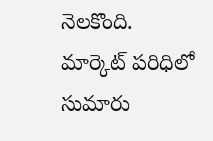నెలకొంది. మార్కెట్ పరిధిలో సుమారు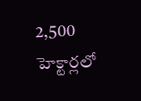2,500 హెక్టార్లలో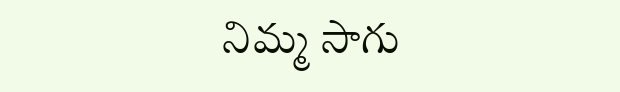నిమ్మ సాగు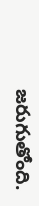జరుగుతోంది.